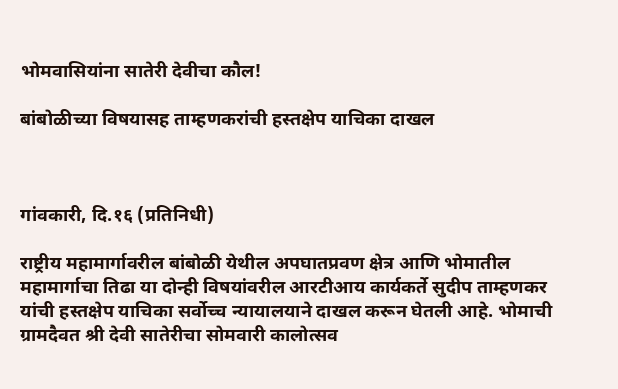भोमवासियांना सातेरी देवीचा कौल!

बांबोळीच्या विषयासह ताम्हणकरांची हस्तक्षेप याचिका दाखल



गांवकारी, दि.१६ (प्रतिनिधी)

राष्ट्रीय महामार्गावरील बांबोळी येथील अपघातप्रवण क्षेत्र आणि भोमातील महामार्गाचा तिढा या दोन्ही विषयांवरील आरटीआय कार्यकर्ते सुदीप ताम्हणकर यांची हस्तक्षेप याचिका सर्वोच्च न्यायालयाने दाखल करून घेतली आहे. भोमाची ग्रामदैवत श्री देवी सातेरीचा सोमवारी कालोत्सव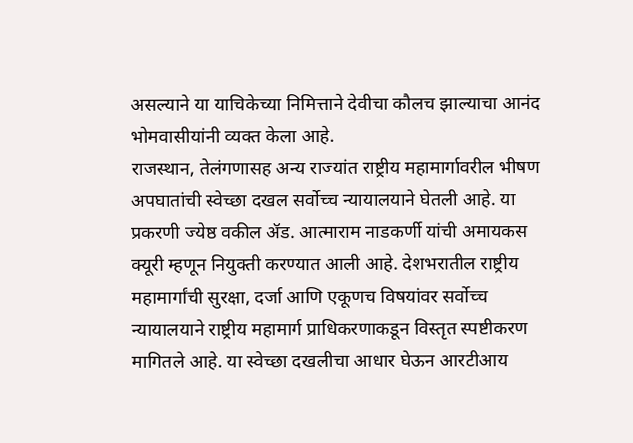असल्याने या याचिकेच्या निमित्ताने देवीचा कौलच झाल्याचा आनंद भोमवासीयांनी व्यक्त केला आहे.
राजस्थान, तेलंगणासह अन्य राज्यांत राष्ट्रीय महामार्गावरील भीषण अपघातांची स्वेच्छा दखल सर्वोच्च न्यायालयाने घेतली आहे. या प्रकरणी ज्येष्ठ वकील ॲड. आत्माराम नाडकर्णी यांची अमायकस क्यूरी म्हणून नियुक्ती करण्यात आली आहे. देशभरातील राष्ट्रीय महामार्गांची सुरक्षा, दर्जा आणि एकूणच विषयांवर सर्वोच्च न्यायालयाने राष्ट्रीय महामार्ग प्राधिकरणाकडून विस्तृत स्पष्टीकरण मागितले आहे. या स्वेच्छा दखलीचा आधार घेऊन आरटीआय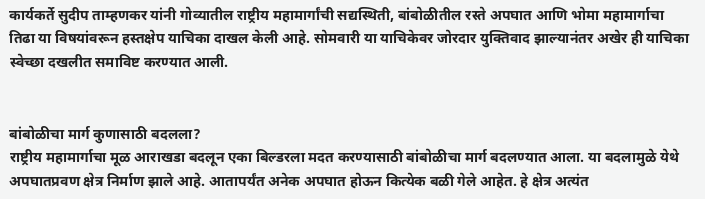कार्यकर्ते सुदीप ताम्हणकर यांनी गोव्यातील राष्ट्रीय महामार्गांची सद्यस्थिती, बांबोळीतील रस्ते अपघात आणि भोमा महामार्गाचा तिढा या विषयांवरून हस्तक्षेप याचिका दाखल केली आहे. सोमवारी या याचिकेवर जोरदार युक्तिवाद झाल्यानंतर अखेर ही याचिका स्वेच्छा दखलीत समाविष्ट करण्यात आली.


बांबोळीचा मार्ग कुणासाठी बदलला?
राष्ट्रीय महामार्गाचा मूळ आराखडा बदलून एका बिल्डरला मदत करण्यासाठी बांबोळीचा मार्ग बदलण्यात आला. या बदलामुळे येथे अपघातप्रवण क्षेत्र निर्माण झाले आहे. आतापर्यंत अनेक अपघात होऊन कित्येक बळी गेले आहेत. हे क्षेत्र अत्यंत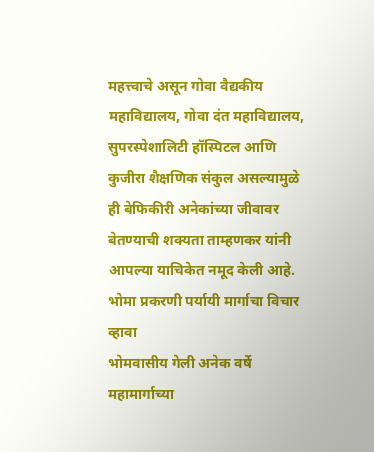महत्त्वाचे असून गोवा वैद्यकीय महाविद्यालय, गोवा दंत महाविद्यालय, सुपरस्पेशालिटी हॉस्पिटल आणि कुजीरा शैक्षणिक संकुल असल्यामुळे ही बेफिकीरी अनेकांच्या जीवावर बेतण्याची शक्यता ताम्हणकर यांनी आपल्या याचिकेत नमूद केली आहे.
भोमा प्रकरणी पर्यायी मार्गाचा विचार व्हावा
भोमवासीय गेली अनेक वर्षे महामार्गाच्या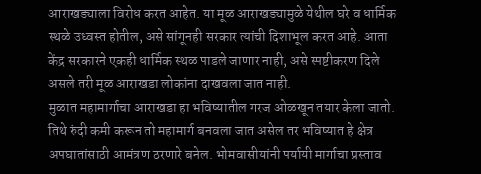आराखड्याला विरोध करत आहेत. या मूळ आराखड्यामुळे येथील घरे व धार्मिक स्थळे उध्वस्त होतील, असे सांगूनही सरकार त्यांची दिशाभूल करत आहे. आता केंद्र सरकारने एकही धार्मिक स्थळ पाडले जाणार नाही, असे स्पष्टीकरण दिले असले तरी मूळ आराखडा लोकांना दाखवला जात नाही.
मुळात महामार्गाचा आराखडा हा भविष्यातील गरज ओळखून तयार केला जातो. तिथे रुंदी कमी करून तो महामार्ग बनवला जात असेल तर भविष्यात हे क्षेत्र अपघातांसाठी आमंत्रण ठरणारे बनेल. भोमवासीयांनी पर्यायी मार्गाचा प्रस्ताव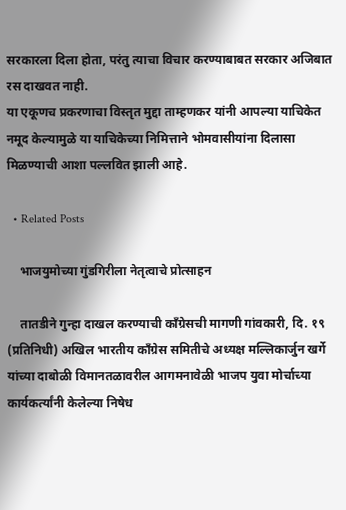सरकारला दिला होता, परंतु त्याचा विचार करण्याबाबत सरकार अजिबात रस दाखवत नाही.
या एकूणच प्रकरणाचा विस्तृत मुद्दा ताम्हणकर यांनी आपल्या याचिकेत नमूद केल्यामुळे या याचिकेच्या निमित्ताने भोमवासीयांना दिलासा मिळण्याची आशा पल्लवित झाली आहे.

  • Related Posts

    भाजयुमोच्या गुंडगिरीला नेतृत्वाचे प्रोत्साहन

    तातडीने गुन्हा दाखल करण्याची काँग्रेसची मागणी गांवकारी, दि. १९ (प्रतिनिधी) अखिल भारतीय काँग्रेस समितीचे अध्यक्ष मल्लिकार्जुन खर्गे यांच्या दाबोळी विमानतळावरील आगमनावेळी भाजप युवा मोर्चाच्या कार्यकर्त्यांनी केलेल्या निषेध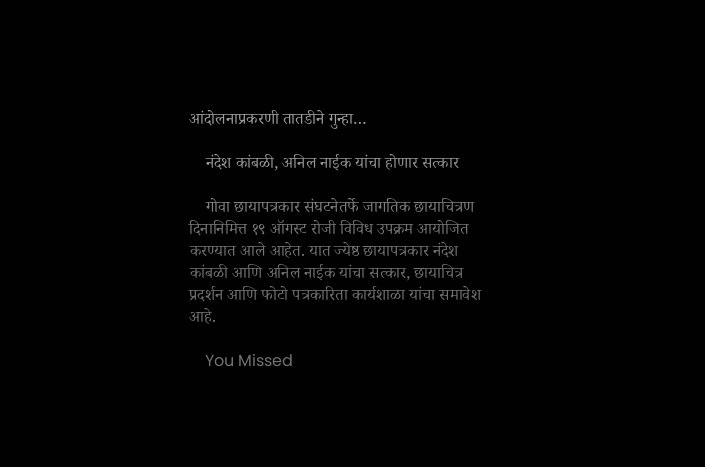आंदोलनाप्रकरणी तातडीने गुन्हा…

    नंदेश कांबळी, अनिल नाईक यांचा होणार सत्कार

    गोवा छायापत्रकार संघटनेतर्फे जागतिक छायाचित्रण दिनानिमित्त १९ ऑगस्ट रोजी विविध उपक्रम आयोजित करण्यात आले आहेत. यात ज्येष्ठ छायापत्रकार नंदेश कांबळी आणि अनिल नाईक यांचा सत्कार, छायाचित्र प्रदर्शन आणि फोटो पत्रकारिता कार्यशाळा यांचा समावेश आहे.

    You Missed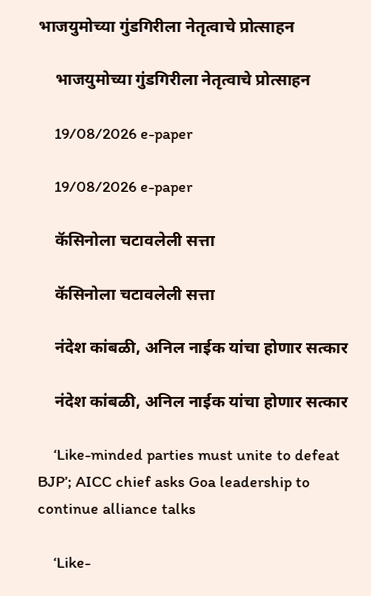भाजयुमोच्या गुंडगिरीला नेतृत्वाचे प्रोत्साहन

    भाजयुमोच्या गुंडगिरीला नेतृत्वाचे प्रोत्साहन

    19/08/2026 e-paper

    19/08/2026 e-paper

    कॅसिनोला चटावलेली सत्ता

    कॅसिनोला चटावलेली सत्ता

    नंदेश कांबळी, अनिल नाईक यांचा होणार सत्कार

    नंदेश कांबळी, अनिल नाईक यांचा होणार सत्कार

    ‘Like-minded parties must unite to defeat BJP’; AICC chief asks Goa leadership to continue alliance talks

    ‘Like-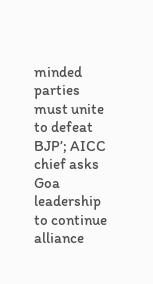minded parties must unite to defeat BJP’; AICC chief asks Goa leadership to continue alliance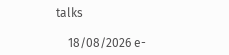talks

    18/08/2026 e-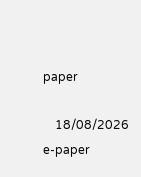paper

    18/08/2026 e-paper